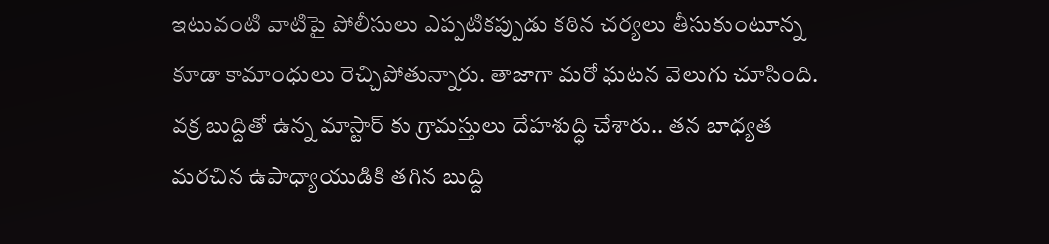ఇటువంటి వాటిపై పోలీసులు ఎప్పటికప్పుడు కఠిన చర్యలు తీసుకుంటూన్న కూడా కామాంధులు రెచ్చిపోతున్నారు. తాజాగా మరో ఘటన వెలుగు చూసింది. వక్ర బుద్దితో ఉన్న మాస్టార్ కు గ్రామస్తులు దేహశుద్ధి చేశారు.. తన బాధ్యత మరచిన ఉపాధ్యాయుడికి తగిన బుద్ది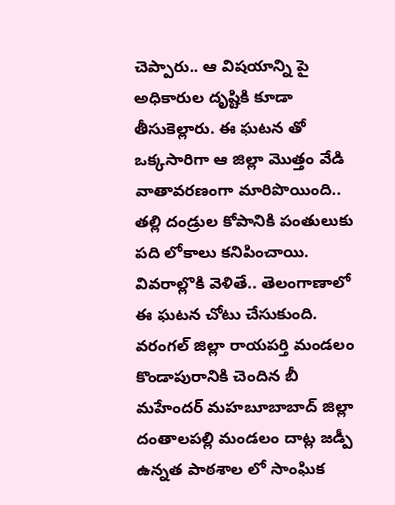చెప్పారు.. ఆ విషయాన్ని పై అధికారుల దృష్టికి కూడా తీసుకెల్లారు. ఈ ఘటన తో ఒక్కసారిగా ఆ జిల్లా మొత్తం వేడి వాతావరణంగా మారిపొయింది.. తల్లి దండ్రుల కోపానికి పంతులుకు పది లోకాలు కనిపించాయి.
వివరాల్లొకి వెళితే.. తెలంగాణాలో ఈ ఘటన చోటు చేసుకుంది. వరంగల్ జిల్లా రాయపర్తి మండలం కొండాపురానికి చెందిన బీ మహేందర్ మహబూబాబాద్ జిల్లా దంతాలపల్లి మండలం దాట్ల జడ్పీ ఉన్నత పాఠశాల లో సాంఘిక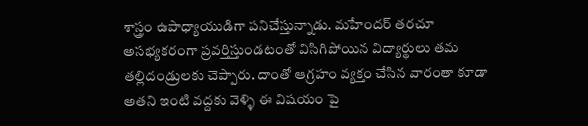శాస్త్రం ఉపాధ్యాయుడిగా పనిచేస్తున్నాడు. మహేందర్ తరచూ అసభ్యకరంగా ప్రవర్తిస్తుండటంతో విసిగిపోయిన విద్యార్థులు తమ తల్లిదండ్రులకు చెప్పారు. దాంతో ఆగ్రహం వ్యక్తం చేసిన వారంతా కూడా అతని ఇంటి వద్దకు వెళ్ళి ఈ విషయం పై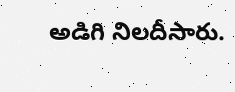అడిగి నిలదీసారు.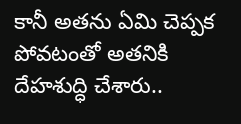కానీ అతను ఏమి చెప్పక పోవటంతో అతనికి దేహశుద్ధి చేశారు..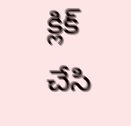క్లిక్ చేసి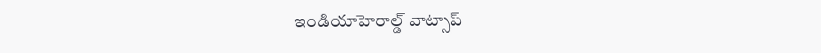ఇండియాహెరాల్డ్ వాట్సాప్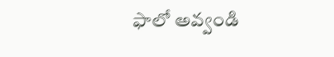ఫాలో అవ్వండి